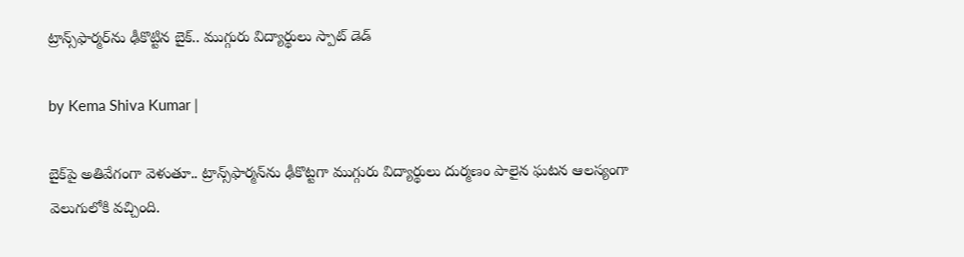ట్రాన్స్‌ఫార్మర్‌ను ఢీకొట్టిన బైక్.. ముగ్గురు విద్యార్థులు స్పాట్ డెడ్

by Kema Shiva Kumar |

బైక్‌పై అతివేగంగా వెళుతూ.. ట్రాన్స్‌ఫార్మన్‌ను ఢీకొట్టగా ముగ్గురు విద్యార్థులు దుర్మణం పాలైన ఘటన ఆలస్యంగా వెలుగులోకి వచ్చింది.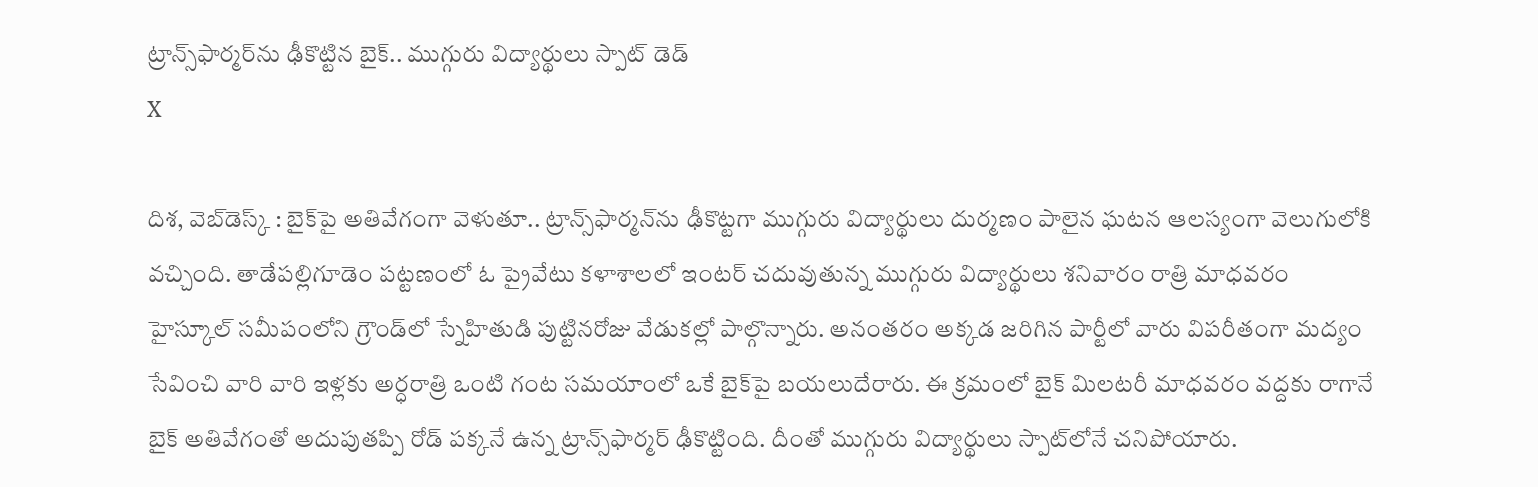ట్రాన్స్‌ఫార్మర్‌ను ఢీకొట్టిన బైక్.. ముగ్గురు విద్యార్థులు స్పాట్ డెడ్
X

దిశ, వెబ్‌డెస్క్ : బైక్‌పై అతివేగంగా వెళుతూ.. ట్రాన్స్‌ఫార్మన్‌ను ఢీకొట్టగా ముగ్గురు విద్యార్థులు దుర్మణం పాలైన ఘటన ఆలస్యంగా వెలుగులోకి వచ్చింది. తాడేపల్లిగూడెం పట్టణంలో ఓ ప్రైవేటు కళాశాలలో ఇంటర్ చదువుతున్న ముగ్గురు విద్యార్థులు శనివారం రాత్రి మాధవరం హైస్కూల్ సమీపంలోని గ్రౌండ్‌లో స్నేహితుడి పుట్టినరోజు వేడుకల్లో పాల్గొన్నారు. అనంతరం అక్కడ జరిగిన పార్టీలో వారు విపరీతంగా మద్యం సేవించి వారి వారి ఇళ్లకు అర్ధరాత్రి ఒంటి గంట సమయాంలో ఒకే బైక్‌పై బయలుదేరారు. ఈ క్రమంలో బైక్ మిలటరీ మాధవరం వద్దకు రాగానే బైక్ అతివేగంతో అదుపుతప్పి రోడ్ పక్కనే ఉన్న ట్రాన్స్‌ఫార్మర్ ఢీకొట్టింది. దీంతో ముగ్గురు విద్యార్థులు స్పాట్‌లోనే చనిపోయారు.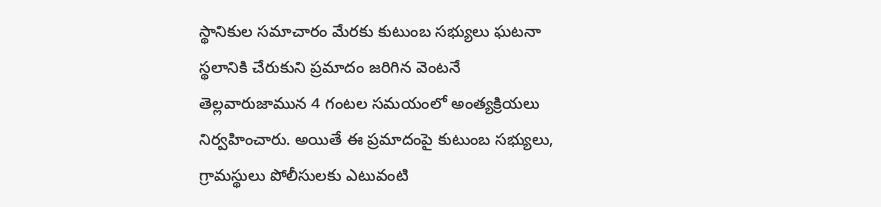స్థానికుల సమాచారం మేరకు కుటుంబ సభ్యులు ఘటనా స్థలానికి చేరుకుని ప్రమాదం జరిగిన వెంటనే తెల్లవారుజామున 4 గంటల సమయంలో అంత్యక్రియలు నిర్వహించారు. అయితే ఈ ప్రమాదంపై కుటుంబ సభ్యులు, గ్రామస్థులు పోలీసులకు ఎటువంటి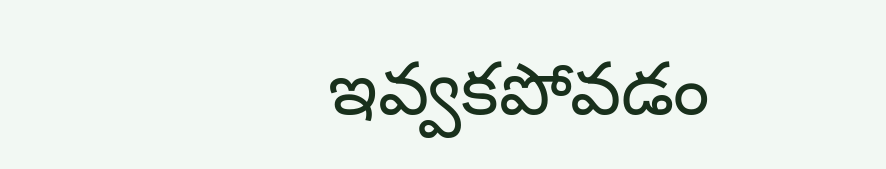ఇవ్వకపోవడం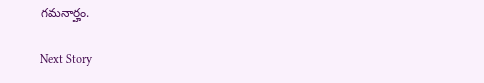గమనార్హం.

Next Story